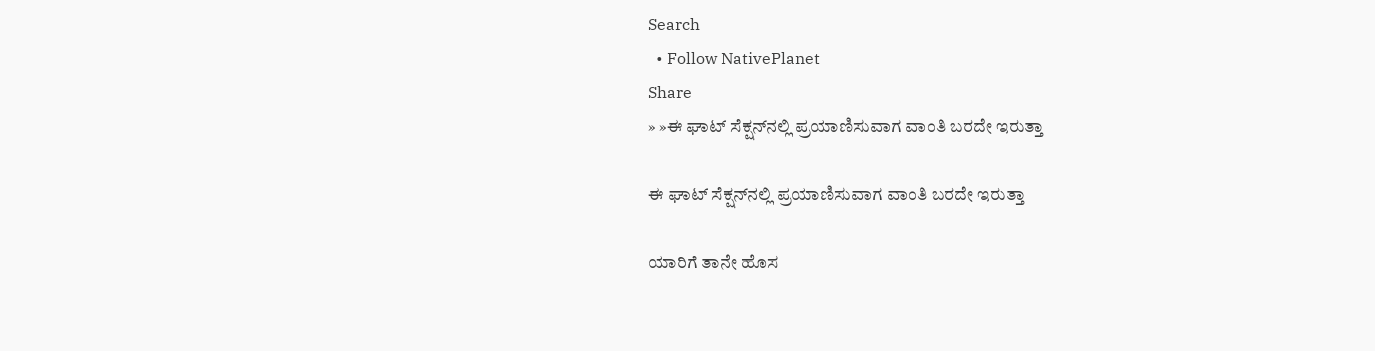Search
  • Follow NativePlanet
Share
» »ಈ ಘಾಟ್‌ ಸೆಕ್ಷನ್‌ನಲ್ಲಿ ಪ್ರಯಾಣಿಸುವಾಗ ವಾಂತಿ ಬರದೇ ಇರುತ್ತಾ

ಈ ಘಾಟ್‌ ಸೆಕ್ಷನ್‌ನಲ್ಲಿ ಪ್ರಯಾಣಿಸುವಾಗ ವಾಂತಿ ಬರದೇ ಇರುತ್ತಾ

ಯಾರಿಗೆ ತಾನೇ ಹೊಸ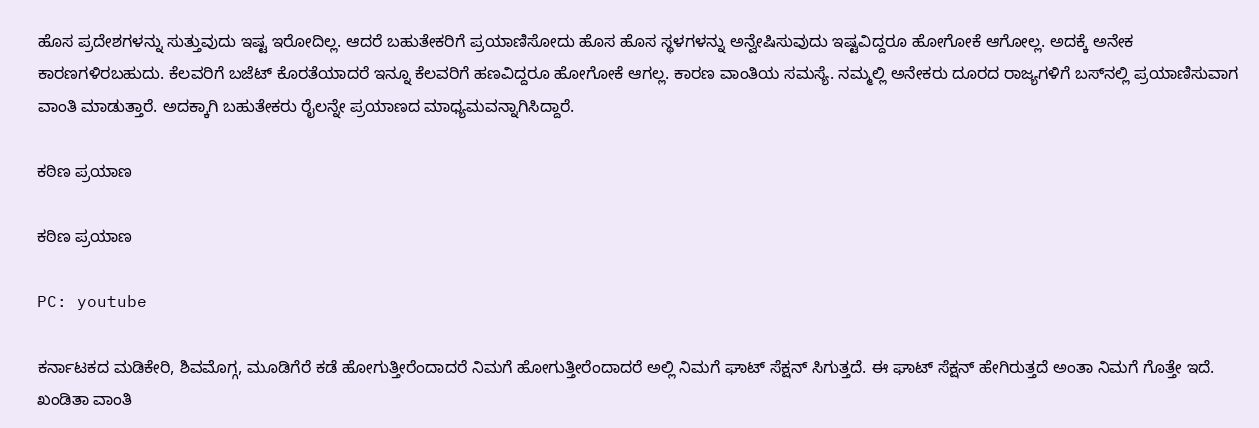ಹೊಸ ಪ್ರದೇಶಗಳನ್ನು ಸುತ್ತುವುದು ಇಷ್ಟ ಇರೋದಿಲ್ಲ. ಆದರೆ ಬಹುತೇಕರಿಗೆ ಪ್ರಯಾಣಿಸೋದು ಹೊಸ ಹೊಸ ಸ್ಥಳಗಳನ್ನು ಅನ್ವೇಷಿಸುವುದು ಇಷ್ಟವಿದ್ದರೂ ಹೋಗೋಕೆ ಆಗೋಲ್ಲ. ಅದಕ್ಕೆ ಅನೇಕ ಕಾರಣಗಳಿರಬಹುದು. ಕೆಲವರಿಗೆ ಬಜೆಟ್ ಕೊರತೆಯಾದರೆ ಇನ್ನೂ ಕೆಲವರಿಗೆ ಹಣವಿದ್ದರೂ ಹೋಗೋಕೆ ಆಗಲ್ಲ. ಕಾರಣ ವಾಂತಿಯ ಸಮಸ್ಯೆ. ನಮ್ಮಲ್ಲಿ ಅನೇಕರು ದೂರದ ರಾಜ್ಯಗಳಿಗೆ ಬಸ್‌ನಲ್ಲಿ ಪ್ರಯಾಣಿಸುವಾಗ ವಾಂತಿ ಮಾಡುತ್ತಾರೆ. ಅದಕ್ಕಾಗಿ ಬಹುತೇಕರು ರೈಲನ್ನೇ ಪ್ರಯಾಣದ ಮಾಧ್ಯಮವನ್ನಾಗಿಸಿದ್ದಾರೆ.

ಕಠಿಣ ಪ್ರಯಾಣ

ಕಠಿಣ ಪ್ರಯಾಣ

PC: youtube

ಕರ್ನಾಟಕದ ಮಡಿಕೇರಿ, ಶಿವಮೊಗ್ಗ, ಮೂಡಿಗೆರೆ ಕಡೆ ಹೋಗುತ್ತೀರೆಂದಾದರೆ ನಿಮಗೆ ಹೋಗುತ್ತೀರೆಂದಾದರೆ ಅಲ್ಲಿ ನಿಮಗೆ ಘಾಟ್ ಸೆಕ್ಷನ್‌ ಸಿಗುತ್ತದೆ. ಈ ಘಾಟ್‌ ಸೆಕ್ಷನ್‌ ಹೇಗಿರುತ್ತದೆ ಅಂತಾ ನಿಮಗೆ ಗೊತ್ತೇ ಇದೆ. ಖಂಡಿತಾ ವಾಂತಿ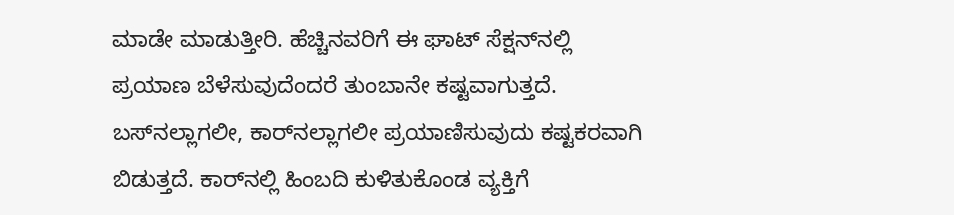ಮಾಡೇ ಮಾಡುತ್ತೀರಿ. ಹೆಚ್ಚಿನವರಿಗೆ ಈ ಘಾಟ್‌ ಸೆಕ್ಷನ್‌ನಲ್ಲಿ ಪ್ರಯಾಣ ಬೆಳೆಸುವುದೆಂದರೆ ತುಂಬಾನೇ ಕಷ್ಟವಾಗುತ್ತದೆ. ಬಸ್‌ನಲ್ಲಾಗಲೀ, ಕಾರ್‌ನಲ್ಲಾಗಲೀ ಪ್ರಯಾಣಿಸುವುದು ಕಷ್ಟಕರವಾಗಿ ಬಿಡುತ್ತದೆ. ಕಾರ್‌ನಲ್ಲಿ ಹಿಂಬದಿ ಕುಳಿತುಕೊಂಡ ವ್ಯಕ್ತಿಗೆ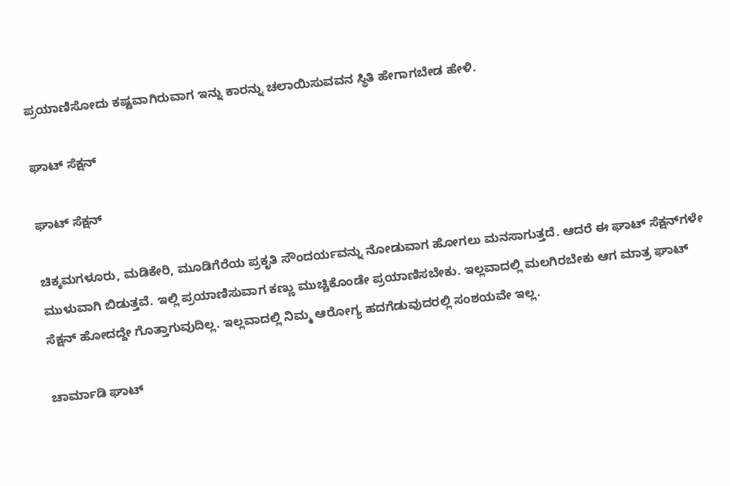ಪ್ರಯಾಣಿಸೋದು ಕಷ್ಟವಾಗಿರುವಾಗ ಇನ್ನು ಕಾರನ್ನು ಚಲಾಯಿಸುವವನ ಸ್ಥಿತಿ ಹೇಗಾಗಬೇಡ ಹೇಳಿ.

ಘಾಟ್ ಸೆಕ್ಷನ್

ಘಾಟ್ ಸೆಕ್ಷನ್

ಚಿಕ್ಕಮಗಳೂರು, ಮಡಿಕೇರಿ, ಮೂಡಿಗೆರೆಯ ಪ್ರಕೃತಿ ಸೌಂದರ್ಯವನ್ನು ನೋಡುವಾಗ ಹೋಗಲು ಮನಸಾಗುತ್ತದೆ. ಆದರೆ ಈ ಘಾಟ್‌ ಸೆಕ್ಷನ್‌ಗಳೇ ಮುಳುವಾಗಿ ಬಿಡುತ್ತವೆ. ಇಲ್ಲಿ ಪ್ರಯಾಣಿಸುವಾಗ ಕಣ್ಣು ಮುಚ್ಚಿಕೊಂಡೇ ಪ್ರಯಾಣಿಸಬೇಕು. ಇಲ್ಲವಾದಲ್ಲಿ ಮಲಗಿರಬೇಕು ಆಗ ಮಾತ್ರ ಘಾಟ್ ಸೆಕ್ಷನ್ ಹೋದದ್ದೇ ಗೊತ್ತಾಗುವುದಿಲ್ಲ. ಇಲ್ಲವಾದಲ್ಲಿ ನಿಮ್ಮ ಆರೋಗ್ಯ ಹದಗೆಡುವುದರಲ್ಲಿ ಸಂಶಯವೇ ಇಲ್ಲ.

ಚಾರ್ಮಾಡಿ ಘಾಟ್‌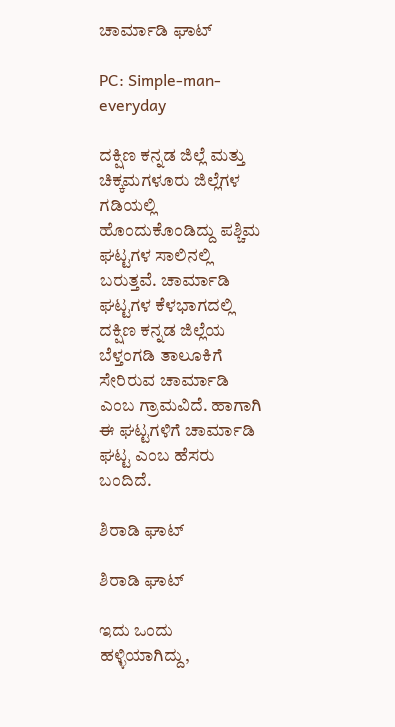ಚಾರ್ಮಾಡಿ ಘಾಟ್‌

PC: Simple-man-everyday

ದಕ್ಷಿಣ ಕನ್ನಡ ಜಿಲ್ಲೆ ಮತ್ತು ಚಿಕ್ಕಮಗಳೂರು ಜಿಲ್ಲೆಗಳ ಗಡಿಯಲ್ಲಿ ಹೊಂದುಕೊಂಡಿದ್ದು ಪಶ್ಚಿಮ ಘಟ್ಟಗಳ ಸಾಲಿನಲ್ಲಿ ಬರುತ್ತವೆ. ಚಾರ್ಮಾಡಿ ಘಟ್ಟಗಳ ಕೆಳಭಾಗದಲ್ಲಿ ದಕ್ಷಿಣ ಕನ್ನಡ ಜಿಲ್ಲೆಯ ಬೆಳ್ತಂಗಡಿ ತಾಲೂಕಿಗೆ ಸೇರಿರುವ ಚಾರ್ಮಾಡಿ ಎಂಬ ಗ್ರಾಮವಿದೆ. ಹಾಗಾಗಿ ಈ ಘಟ್ಟಗಳಿಗೆ ಚಾರ್ಮಾಡಿ ಘಟ್ಟ ಎಂಬ ಹೆಸರು ಬಂದಿದೆ.

ಶಿರಾಡಿ ಘಾಟ್

ಶಿರಾಡಿ ಘಾಟ್

ಇದು ಒಂದು ಹಳ್ಳಿಯಾಗಿದ್ದು,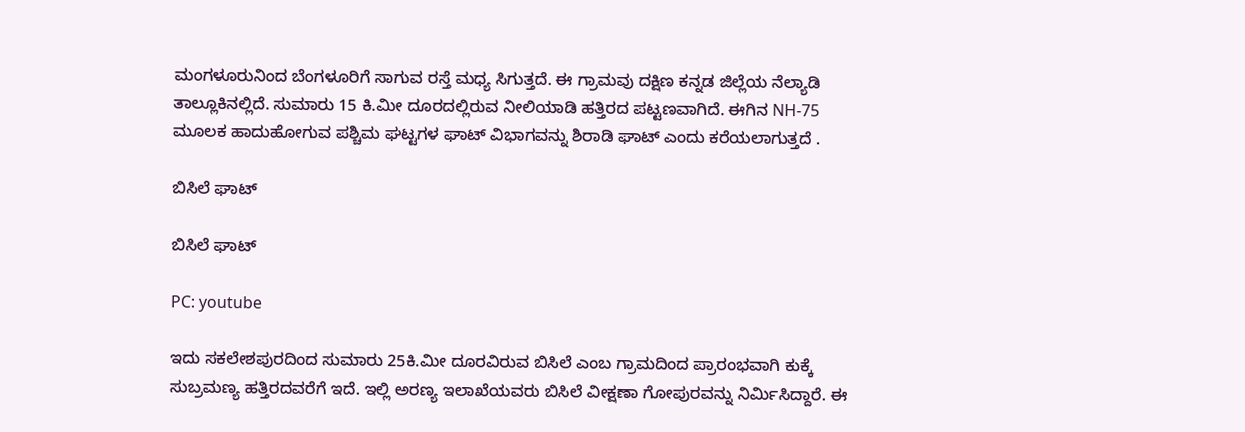ಮಂಗಳೂರುನಿಂದ ಬೆಂಗಳೂರಿಗೆ ಸಾಗುವ ರಸ್ತೆ ಮಧ್ಯ ಸಿಗುತ್ತದೆ. ಈ ಗ್ರಾಮವು ದಕ್ಷಿಣ ಕನ್ನಡ ಜಿಲ್ಲೆಯ ನೆಲ್ಯಾಡಿ ತಾಲ್ಲೂಕಿನಲ್ಲಿದೆ. ಸುಮಾರು 15 ಕಿ.ಮೀ ದೂರದಲ್ಲಿರುವ ನೀಲಿಯಾಡಿ ಹತ್ತಿರದ ಪಟ್ಟಣವಾಗಿದೆ. ಈಗಿನ NH-75 ಮೂಲಕ ಹಾದುಹೋಗುವ ಪಶ್ಚಿಮ ಘಟ್ಟಗಳ ಘಾಟ್ ವಿಭಾಗವನ್ನು ಶಿರಾಡಿ ಘಾಟ್ ಎಂದು ಕರೆಯಲಾಗುತ್ತದೆ .

ಬಿಸಿಲೆ ಘಾಟ್‌

ಬಿಸಿಲೆ ಘಾಟ್‌

PC: youtube

ಇದು ಸಕಲೇಶಪುರದಿಂದ ಸುಮಾರು 25ಕಿ.ಮೀ ದೂರವಿರುವ ಬಿಸಿಲೆ ಎಂಬ ಗ್ರಾಮದಿಂದ ಪ್ರಾರಂಭವಾಗಿ ಕುಕ್ಕೆ ಸುಬ್ರಮಣ್ಯ ಹತ್ತಿರದವರೆಗೆ ಇದೆ. ಇಲ್ಲಿ ಅರಣ್ಯ ಇಲಾಖೆಯವರು ಬಿಸಿಲೆ ವೀಕ್ಷಣಾ ಗೋಪುರವನ್ನು ನಿರ್ಮಿಸಿದ್ದಾರೆ. ಈ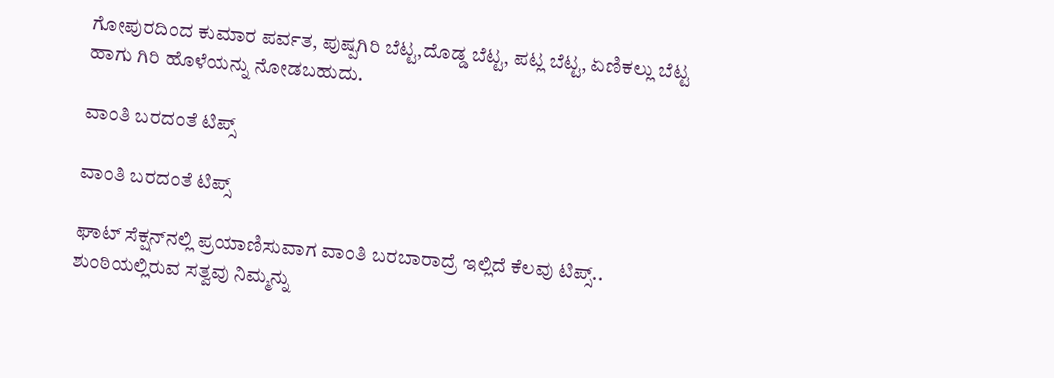ಗೋಪುರದಿಂದ ಕುಮಾರ ಪರ್ವತ, ಪುಷ್ಪಗಿರಿ ಬೆಟ್ಟ,ದೊಡ್ಡ ಬೆಟ್ಟ, ಪಟ್ಲ ಬೆಟ್ಟ, ಏಣಿಕಲ್ಲು ಬೆಟ್ಟ ಹಾಗು ಗಿರಿ ಹೊಳೆಯನ್ನು ನೋಡಬಹುದು.

ವಾಂತಿ ಬರದಂತೆ ಟಿಪ್ಸ್

ವಾಂತಿ ಬರದಂತೆ ಟಿಪ್ಸ್

ಘಾಟ್ ಸೆಕ್ಷನ್‌ನಲ್ಲಿ ಪ್ರಯಾಣಿಸುವಾಗ ವಾಂತಿ ಬರಬಾರಾದ್ರೆ ಇಲ್ಲಿದೆ ಕೆಲವು ಟಿಪ್ಸ್..
ಶುಂಠಿಯಲ್ಲಿರುವ ಸತ್ವವು ನಿಮ್ಮನ್ನು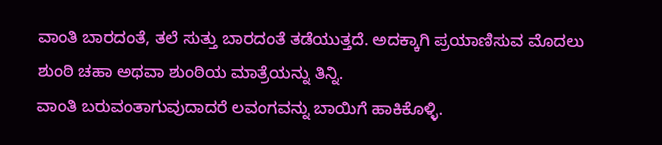ವಾಂತಿ ಬಾರದಂತೆ, ತಲೆ ಸುತ್ತು ಬಾರದಂತೆ ತಡೆಯುತ್ತದೆ. ಅದಕ್ಕಾಗಿ ಪ್ರಯಾಣಿಸುವ ಮೊದಲು ಶುಂಠಿ ಚಹಾ ಅಥವಾ ಶುಂಠಿಯ ಮಾತ್ರೆಯನ್ನು ತಿನ್ನಿ.
ವಾಂತಿ ಬರುವಂತಾಗುವುದಾದರೆ ಲವಂಗವನ್ನು ಬಾಯಿಗೆ ಹಾಕಿಕೊಳ್ಳಿ.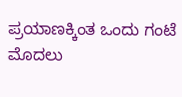ಪ್ರಯಾಣಕ್ಕಿಂತ ಒಂದು ಗಂಟೆ ಮೊದಲು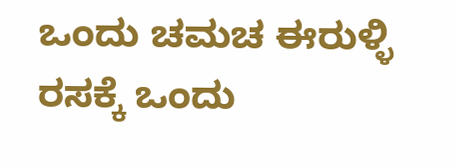ಒಂದು ಚಮಚ ಈರುಳ್ಳಿ ರಸಕ್ಕೆ ಒಂದು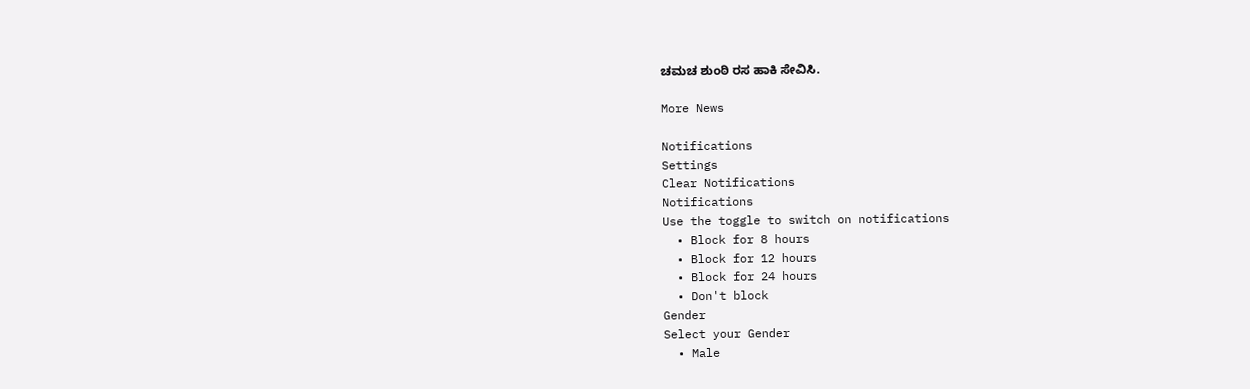ಚಮಚ ಶುಂಠಿ ರಸ ಹಾಕಿ ಸೇವಿಸಿ.

More News

Notifications
Settings
Clear Notifications
Notifications
Use the toggle to switch on notifications
  • Block for 8 hours
  • Block for 12 hours
  • Block for 24 hours
  • Don't block
Gender
Select your Gender
  • Male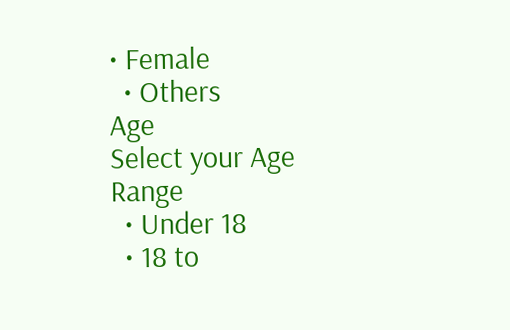• Female
  • Others
Age
Select your Age Range
  • Under 18
  • 18 to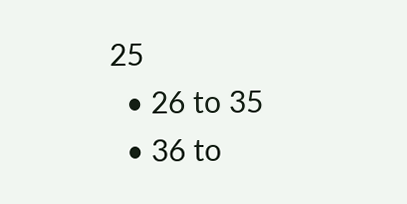25
  • 26 to 35
  • 36 to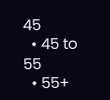45
  • 45 to 55
  • 55+